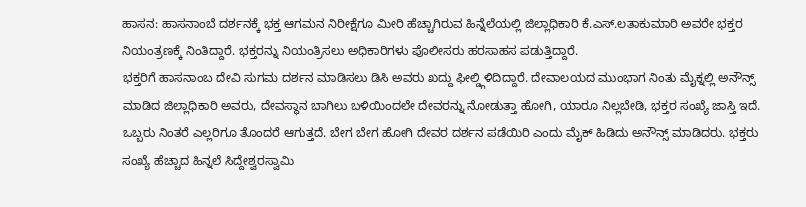ಹಾಸನ: ಹಾಸನಾಂಬೆ ದರ್ಶನಕ್ಕೆ ಭಕ್ತ ಆಗಮನ ನಿರೀಕ್ಷೆಗೂ ಮೀರಿ ಹೆಚ್ಚಾಗಿರುವ ಹಿನ್ನೆಲೆಯಲ್ಲಿ ಜಿಲ್ಲಾಧಿಕಾರಿ ಕೆ.ಎಸ್.ಲತಾಕುಮಾರಿ ಅವರೇ ಭಕ್ತರ ನಿಯಂತ್ರಣಕ್ಕೆ ನಿಂತಿದ್ದಾರೆ. ಭಕ್ತರನ್ನು ನಿಯಂತ್ರಿಸಲು ಅಧಿಕಾರಿಗಳು ಪೊಲೀಸರು ಹರಸಾಹಸ ಪಡುತ್ತಿದ್ದಾರೆ.
ಭಕ್ತರಿಗೆ ಹಾಸನಾಂಬ ದೇವಿ ಸುಗಮ ದರ್ಶನ ಮಾಡಿಸಲು ಡಿಸಿ ಅವರು ಖದ್ದು ಫೀಲ್ಡ್ಗಿಳಿದಿದ್ದಾರೆ. ದೇವಾಲಯದ ಮುಂಭಾಗ ನಿಂತು ಮೈಕ್ನಲ್ಲಿ ಅನೌನ್ಸ್ ಮಾಡಿದ ಜಿಲ್ಲಾಧಿಕಾರಿ ಅವರು, ದೇವಸ್ಥಾನ ಬಾಗಿಲು ಬಳಿಯಿಂದಲೇ ದೇವರನ್ನು ನೋಡುತ್ತಾ ಹೋಗಿ, ಯಾರೂ ನಿಲ್ಲಬೇಡಿ, ಭಕ್ತರ ಸಂಖ್ಯೆ ಜಾಸ್ತಿ ಇದೆ.
ಒಬ್ಬರು ನಿಂತರೆ ಎಲ್ಲರಿಗೂ ತೊಂದರೆ ಆಗುತ್ತದೆ. ಬೇಗ ಬೇಗ ಹೋಗಿ ದೇವರ ದರ್ಶನ ಪಡೆಯಿರಿ ಎಂದು ಮೈಕ್ ಹಿಡಿದು ಅನೌನ್ಸ್ ಮಾಡಿದರು. ಭಕ್ತರು ಸಂಖ್ಯೆ ಹೆಚ್ಚಾದ ಹಿನ್ನಲೆ ಸಿದ್ದೇಶ್ವರಸ್ವಾಮಿ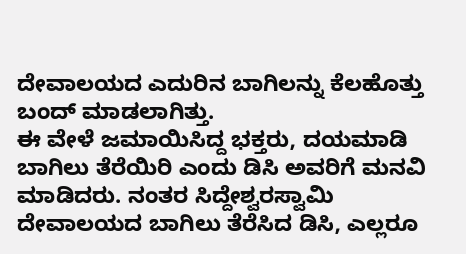ದೇವಾಲಯದ ಎದುರಿನ ಬಾಗಿಲನ್ನು ಕೆಲಹೊತ್ತು ಬಂದ್ ಮಾಡಲಾಗಿತ್ತು.
ಈ ವೇಳೆ ಜಮಾಯಿಸಿದ್ದ ಭಕ್ತರು, ದಯಮಾಡಿ ಬಾಗಿಲು ತೆರೆಯಿರಿ ಎಂದು ಡಿಸಿ ಅವರಿಗೆ ಮನವಿ ಮಾಡಿದರು. ನಂತರ ಸಿದ್ದೇಶ್ವರಸ್ವಾಮಿ ದೇವಾಲಯದ ಬಾಗಿಲು ತೆರೆಸಿದ ಡಿಸಿ, ಎಲ್ಲರೂ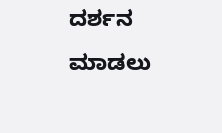ದರ್ಶನ ಮಾಡಲು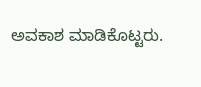ಅವಕಾಶ ಮಾಡಿಕೊಟ್ಟರು.